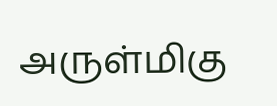அருள்மிகு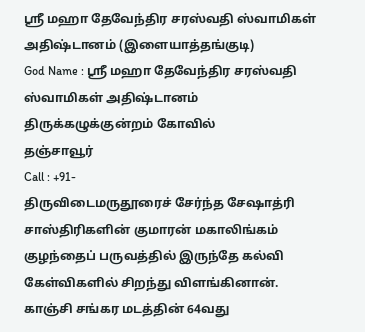ஸ்ரீ மஹா தேவேந்திர சரஸ்வதி ஸ்வாமிகள் அதிஷ்டானம் (இளையாத்தங்குடி)
God Name : ஸ்ரீ மஹா தேவேந்திர சரஸ்வதி ஸ்வாமிகள் அதிஷ்டானம்
திருக்கழுக்குன்றம் கோவில்
தஞ்சாவூர்
Call : +91-
திருவிடைமருதூரைச் சேர்ந்த சேஷாத்ரி சாஸ்திரிகளின் குமாரன் மகாலிங்கம் குழந்தைப் பருவத்தில் இருந்தே கல்வி கேள்விகளில் சிறந்து விளங்கினான். காஞ்சி சங்கர மடத்தின் 64வது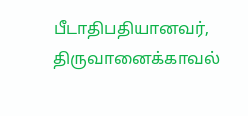பீடாதிபதியானவர், திருவானைக்காவல்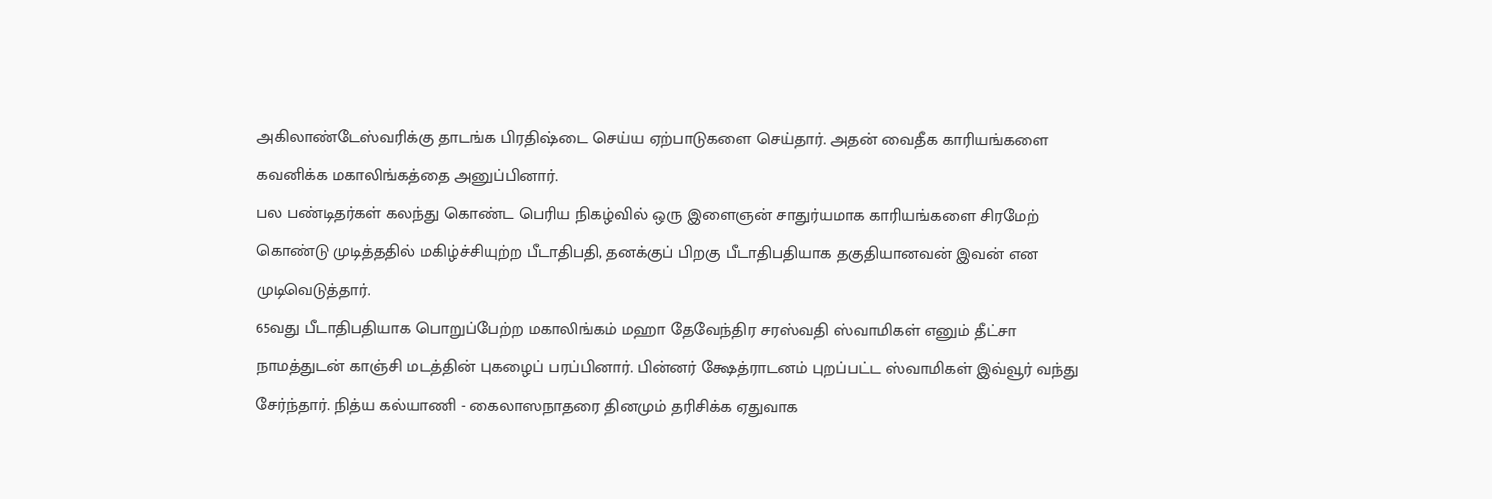அகிலாண்டேஸ்வரிக்கு தாடங்க பிரதிஷ்டை செய்ய ஏற்பாடுகளை செய்தார். அதன் வைதீக காரியங்களை கவனிக்க மகாலிங்கத்தை அனுப்பினார்.
பல பண்டிதர்கள் கலந்து கொண்ட பெரிய நிகழ்வில் ஒரு இளைஞன் சாதுர்யமாக காரியங்களை சிரமேற் கொண்டு முடித்ததில் மகிழ்ச்சியுற்ற பீடாதிபதி, தனக்குப் பிறகு பீடாதிபதியாக தகுதியானவன் இவன் என முடிவெடுத்தார்.
65வது பீடாதிபதியாக பொறுப்பேற்ற மகாலிங்கம் மஹா தேவேந்திர சரஸ்வதி ஸ்வாமிகள் எனும் தீட்சா நாமத்துடன் காஞ்சி மடத்தின் புகழைப் பரப்பினார். பின்னர் க்ஷேத்ராடனம் புறப்பட்ட ஸ்வாமிகள் இவ்வூர் வந்து சேர்ந்தார். நித்ய கல்யாணி - கைலாஸநாதரை தினமும் தரிசிக்க ஏதுவாக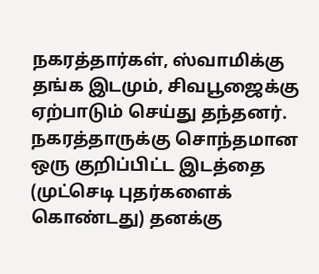நகரத்தார்கள், ஸ்வாமிக்கு தங்க இடமும், சிவபூஜைக்கு ஏற்பாடும் செய்து தந்தனர்.
நகரத்தாருக்கு சொந்தமான ஒரு குறிப்பிட்ட இடத்தை (முட்செடி புதர்களைக் கொண்டது) தனக்கு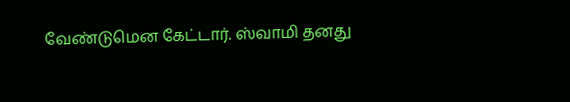வேண்டுமென கேட்டார். ஸ்வாமி தனது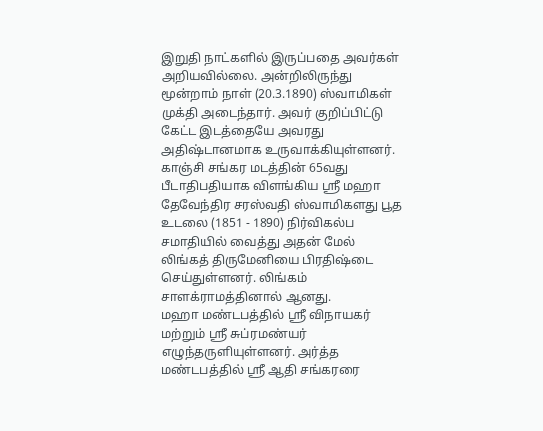இறுதி நாட்களில் இருப்பதை அவர்கள் அறியவில்லை. அன்றிலிருந்து மூன்றாம் நாள் (20.3.1890) ஸ்வாமிகள் முக்தி அடைந்தார். அவர் குறிப்பிட்டு கேட்ட இடத்தையே அவரது அதிஷ்டானமாக உருவாக்கியுள்ளனர்.
காஞ்சி சங்கர மடத்தின் 65வது பீடாதிபதியாக விளங்கிய ஸ்ரீ மஹா தேவேந்திர சரஸ்வதி ஸ்வாமிகளது பூத உடலை (1851 - 1890) நிர்விகல்ப சமாதியில் வைத்து அதன் மேல் லிங்கத் திருமேனியை பிரதிஷ்டை செய்துள்ளனர். லிங்கம் சாளக்ராமத்தினால் ஆனது.
மஹா மண்டபத்தில் ஸ்ரீ விநாயகர் மற்றும் ஸ்ரீ சுப்ரமண்யர் எழுந்தருளியுள்ளனர். அர்த்த மண்டபத்தில் ஸ்ரீ ஆதி சங்கரரை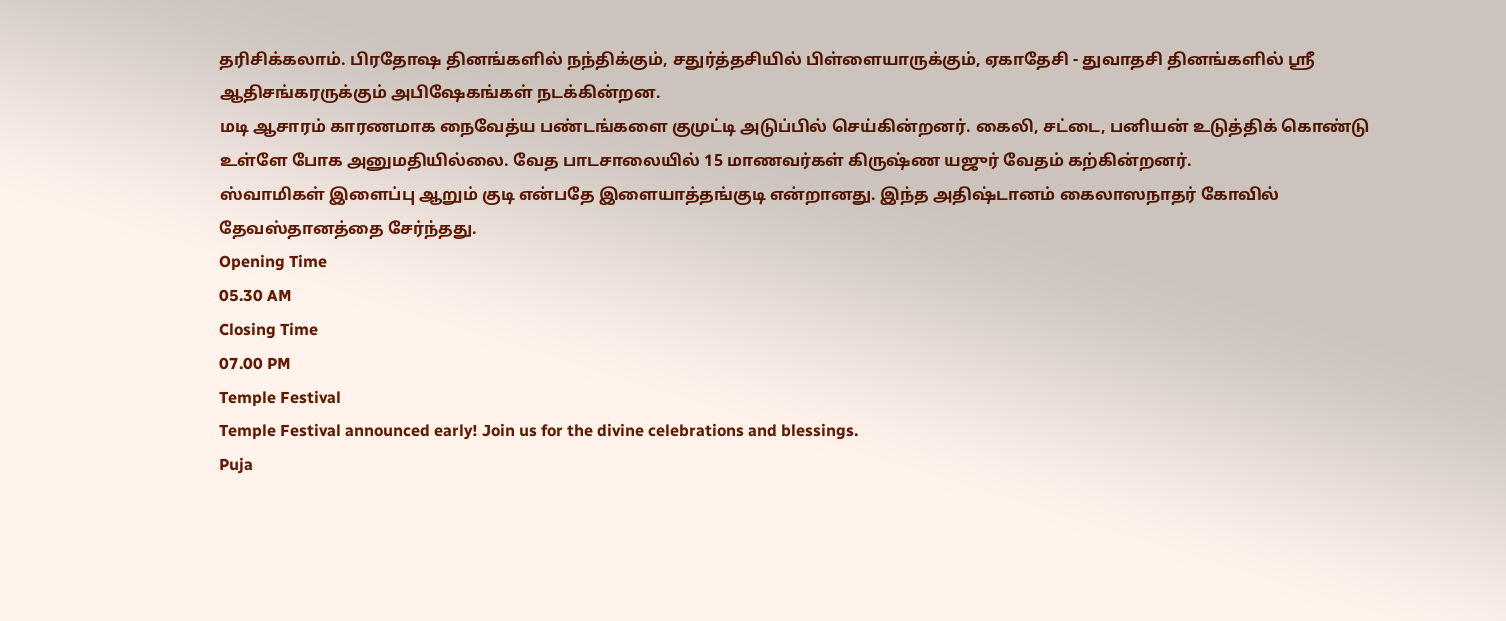தரிசிக்கலாம். பிரதோஷ தினங்களில் நந்திக்கும், சதுர்த்தசியில் பிள்ளையாருக்கும், ஏகாதேசி - துவாதசி தினங்களில் ஸ்ரீ ஆதிசங்கரருக்கும் அபிஷேகங்கள் நடக்கின்றன.
மடி ஆசாரம் காரணமாக நைவேத்ய பண்டங்களை குமுட்டி அடுப்பில் செய்கின்றனர். கைலி, சட்டை, பனியன் உடுத்திக் கொண்டு உள்ளே போக அனுமதியில்லை. வேத பாடசாலையில் 15 மாணவர்கள் கிருஷ்ண யஜுர் வேதம் கற்கின்றனர்.
ஸ்வாமிகள் இளைப்பு ஆறும் குடி என்பதே இளையாத்தங்குடி என்றானது. இந்த அதிஷ்டானம் கைலாஸநாதர் கோவில் தேவஸ்தானத்தை சேர்ந்தது.
Opening Time
05.30 AM
Closing Time
07.00 PM
Temple Festival
Temple Festival announced early! Join us for the divine celebrations and blessings.
Puja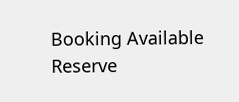Booking Available
Reserve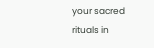your sacred rituals in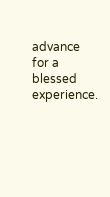advance for a blessed experience.